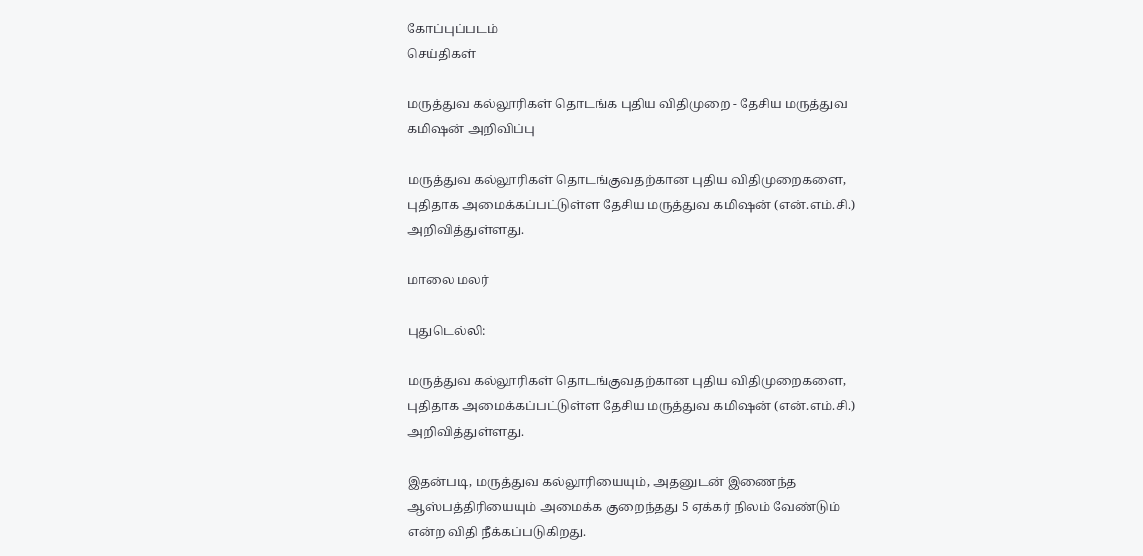கோப்புப்படம்
செய்திகள்

மருத்துவ கல்லூரிகள் தொடங்க புதிய விதிமுறை - தேசிய மருத்துவ கமிஷன் அறிவிப்பு

மருத்துவ கல்லூரிகள் தொடங்குவதற்கான புதிய விதிமுறைகளை, புதிதாக அமைக்கப்பட்டுள்ள தேசிய மருத்துவ கமிஷன் (என்.எம்.சி.) அறிவித்துள்ளது.

மாலை மலர்

புதுடெல்லி:

மருத்துவ கல்லூரிகள் தொடங்குவதற்கான புதிய விதிமுறைகளை, புதிதாக அமைக்கப்பட்டுள்ள தேசிய மருத்துவ கமிஷன் (என்.எம்.சி.) அறிவித்துள்ளது.

இதன்படி, மருத்துவ கல்லூரியையும், அதனுடன் இணைந்த ஆஸ்பத்திரியையும் அமைக்க குறைந்தது 5 ஏக்கர் நிலம் வேண்டும் என்ற விதி நீக்கப்படுகிறது.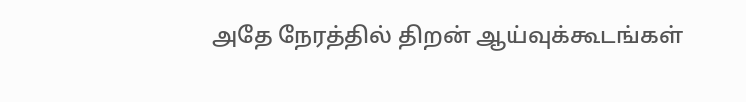அதே நேரத்தில் திறன் ஆய்வுக்கூடங்கள்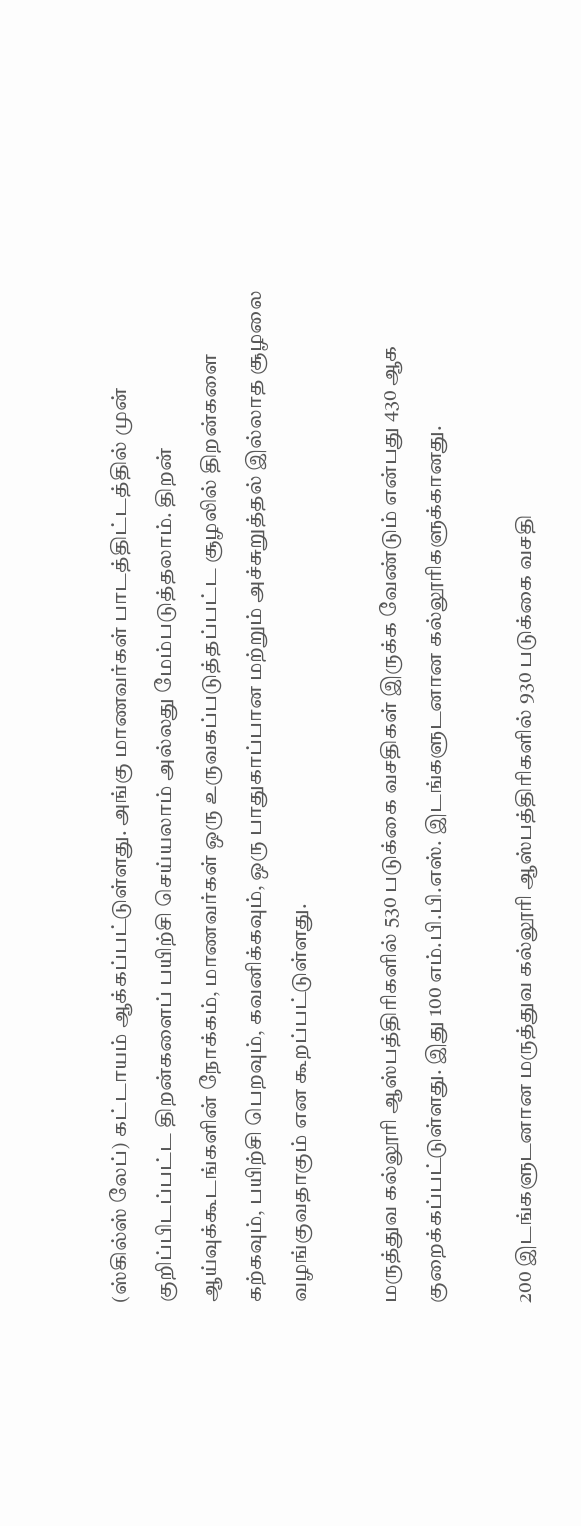(ஸ்கில்ஸ் லேப்) கட்டாயம் ஆக்கப்பட்டுள்ளது. அங்கு மாணவர்கள் பாடத்திட்டத்தில் முன் குறிப்பிடப்பட்ட திறன்களைப் பயிற்சி செய்யலாம் அல்லது மேம்படுத்தலாம். திறன் ஆய்வுக்கூடங்களின் நோக்கம், மாணவர்கள் ஒரு உருவகப்படுத்தப்பட்ட சூழலில் திறன்களை கற்கவும், பயிற்சி பெறவும், கவனிக்கவும், ஒரு பாதுகாப்பான மற்றும் அச்சுறுத்தல் இல்லாத சூழலை வழங்குவதாகும் என கூறப்பட்டுள்ளது.

மருத்துவ கல்லூரி ஆஸ்பத்திரிகளில் 530 படுக்கை வசதிகள் இருக்க வேண்டும் என்பது 430 ஆக குறைக்கப்பட்டுள்ளது. இது 100 எம்.பி.பி.எஸ். இடங்களுடனான கல்லூரிகளுக்கானது.

200 இடங்களுடனான மருத்துவ கல்லூரி ஆஸ்பத்திரிகளில் 930 படுக்கை வசதி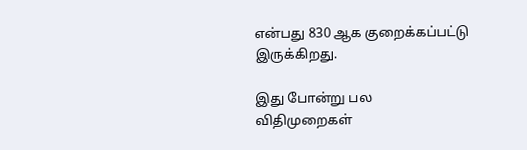என்பது 830 ஆக குறைக்கப்பட்டு இருக்கிறது.

இது போன்று பல விதிமுறைகள்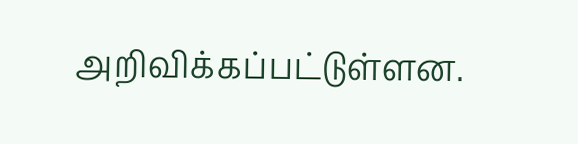அறிவிக்கப்பட்டுள்ளன.